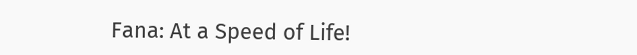Fana: At a Speed of Life!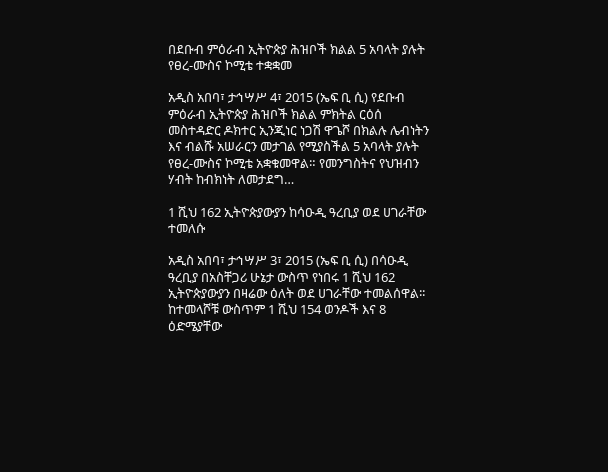በደቡብ ምዕራብ ኢትዮጵያ ሕዝቦች ክልል 5 አባላት ያሉት የፀረ-ሙስና ኮሚቴ ተቋቋመ

አዲስ አበባ፣ ታኅሣሥ 4፣ 2015 (ኤፍ ቢ ሲ) የደቡብ ምዕራብ ኢትዮጵያ ሕዝቦች ክልል ምክትል ርዕሰ መስተዳድር ዶክተር ኢንጂነር ነጋሽ ዋጌሾ በክልሉ ሌብነትን እና ብልሹ አሠራርን መታገል የሚያስችል 5 አባላት ያሉት የፀረ-ሙስና ኮሚቴ አቋቁመዋል። የመንግስትና የህዝብን ሃብት ከብክነት ለመታደግ…

1 ሺህ 162 ኢትዮጵያውያን ከሳዑዲ ዓረቢያ ወደ ሀገራቸው ተመለሱ

አዲስ አበባ፣ ታኅሣሥ 3፣ 2015 (ኤፍ ቢ ሲ) በሳዑዲ ዓረቢያ በአስቸጋሪ ሁኔታ ውስጥ የነበሩ 1 ሺህ 162 ኢትዮጵያውያን በዛሬው ዕለት ወደ ሀገራቸው ተመልሰዋል፡፡ ከተመላሾቹ ውስጥም 1 ሺህ 154 ወንዶች እና 8 ዕድሜያቸው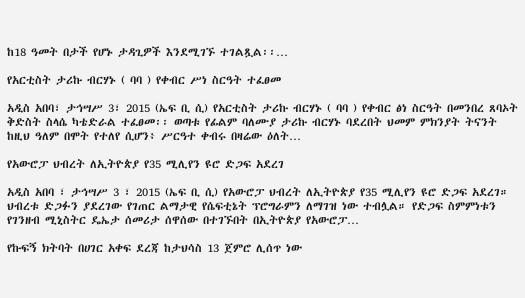ከ18 ዓመት በታች የሆኑ ታዳጊዎች እንደሚገኙ ተገልጿል፡፡…

የአርቲስት ታሪኩ ብርሃኑ ( ባባ ) የቀብር ሥነ ስርዓት ተፈፀመ

አዲስ አበባ፣ ታኅሣሥ 3፣ 2015 (ኤፍ ቢ ሲ) የአርቲስት ታሪኩ ብርሃኑ ( ባባ ) የቀብር ፅነ ስርዓት በመንበረ ጸባኦት ቅድስት ስላሴ ካቴድራል ተፈፀመ፡፡ ወጣቱ የፊልም ባለሙያ ታሪኩ ብርሃኑ ባደረበት ህመም ምክንያት ትናንት ከዚህ ዓለም በሞት የተለየ ሲሆን፥ ሥርዓተ ቀብሩ በዛሬው ዕለት…

የአውሮፓ ህብረት ለኢትዮጵያ የ35 ሚሊየን ዩሮ ድጋፍ አደረገ

አዲስ አበባ ፣ ታኅሣሥ 3 ፣ 2015 (ኤፍ ቢ ሲ) የአውሮፓ ህብረት ለኢትዮጵያ የ35 ሚሊየን ዩሮ ድጋፍ አደረገ። ህብረቱ ድጋፉን ያደረገው የገጠር ልማታዊ የሴፍቲኔት ፕሮግራምን ለማገዝ ነው ተብሏል። የድጋፍ ስምምነቱን የገንዘብ ሚኒስትር ዴኤታ ሰመሪታ ሰዋሰው በተገኙበት በኢትዮጵያ የአውሮፓ…

የኩፍኝ ክትባት በሀገር አቀፍ ደረጃ ከታህሳስ 13 ጀምሮ ሊሰጥ ነው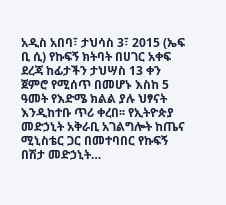አዲስ አበባ፣ ታህሳስ 3፣ 2015 (ኤፍ ቢ ሲ) የኩፍኝ ክትባት በሀገር አቀፍ ደረጃ ከፊታችን ታህሣስ 13 ቀን ጀምሮ የሚሰጥ በመሆኑ እስከ 5 ዓመት የእድሜ ክልል ያሉ ህፃናት እንዲከተቡ ጥሪ ቀረበ፡፡ የኢትዮጵያ መድኃኒት አቅራቢ አገልግሎት ከጤና ሚኒስቴር ጋር በመተባበር የኩፍኝ በሽታ መድኃኒት…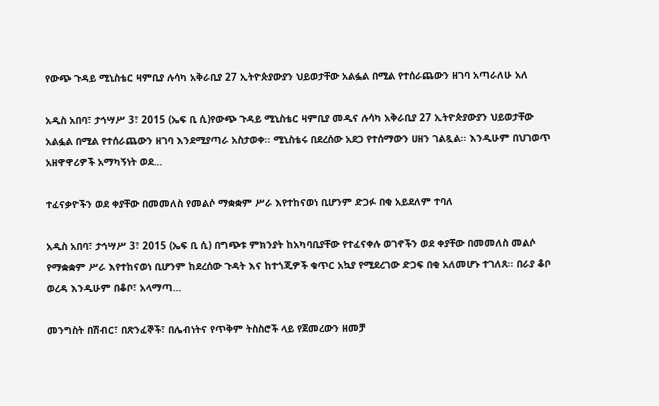የውጭ ጉዳይ ሚኒስቴር ዛምቢያ ሉሳካ አቅራቢያ 27 ኢትዮጵያውያን ህይወታቸው አልፏል በሚል የተሰራጨውን ዘገባ አጣራለሁ አለ

አዲስ አበባ፣ ታኅሣሥ 3፣ 2015 (ኤፍ ቢ ሲ)የውጭ ጉዳይ ሚኒስቴር ዛምቢያ መዲና ሉሳካ አቅራቢያ 27 ኢትዮጵያውያን ህይወታቸው አልፏል በሚል የተሰራጨውን ዘገባ እንደሚያጣራ አስታወቀ፡፡ ሚኒስቴሩ በደረሰው አደጋ የተሰማውን ሀዘን ገልጿል፡፡ እንዲሁም በህገወጥ አዘዋዋሪዎች አማካኝነት ወደ…

ተፈናቃዮችን ወደ ቀያቸው በመመለስ የመልሶ ማቋቋም ሥራ እየተከናወነ ቢሆንም ድጋፉ በቂ አይደለም ተባለ

አዲስ አበባ፣ ታኅሣሥ 3፣ 2015 (ኤፍ ቢ ሲ) በግጭቱ ምክንያት ከአካባቢያቸው የተፈናቀሉ ወገኖችን ወደ ቀያቸው በመመለስ መልሶ የማቋቋም ሥራ እየተከናወነ ቢሆንም ከደረሰው ጉዳት እና ከተጎጂዎች ቁጥር አኳያ የሚደረገው ድጋፍ በቂ አለመሆኑ ተገለጸ፡፡ በራያ ቆቦ ወረዳ እንዲሁም በቆቦ፣ አላማጣ…

መንግስት በሽብር፣ በጽንፈኞች፣ በሌብነትና የጥቅም ትስስሮች ላይ የጀመረውን ዘመቻ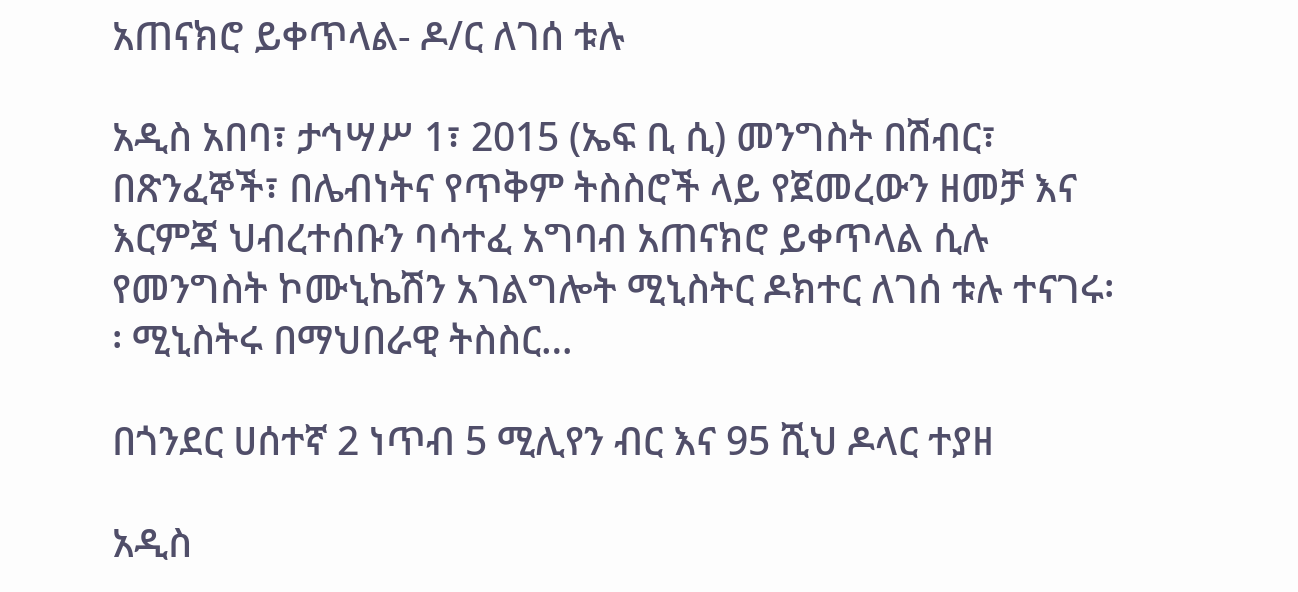አጠናክሮ ይቀጥላል- ዶ/ር ለገሰ ቱሉ

አዲስ አበባ፣ ታኅሣሥ 1፣ 2015 (ኤፍ ቢ ሲ) መንግስት በሽብር፣ በጽንፈኞች፣ በሌብነትና የጥቅም ትስስሮች ላይ የጀመረውን ዘመቻ እና እርምጃ ህብረተሰቡን ባሳተፈ አግባብ አጠናክሮ ይቀጥላል ሲሉ የመንግስት ኮሙኒኬሽን አገልግሎት ሚኒስትር ዶክተር ለገሰ ቱሉ ተናገሩ፡፡ ሚኒስትሩ በማህበራዊ ትስስር…

በጎንደር ሀሰተኛ 2 ነጥብ 5 ሚሊየን ብር እና 95 ሺህ ዶላር ተያዘ

አዲስ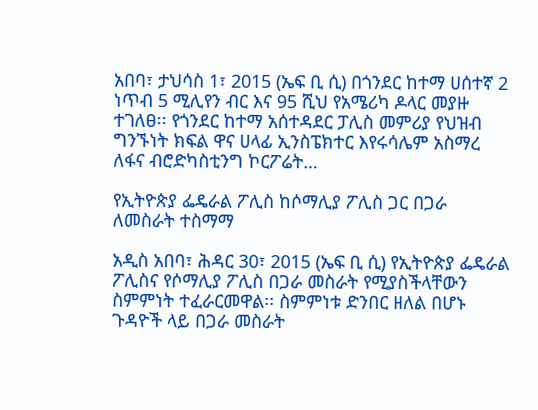አበባ፣ ታህሳስ 1፣ 2015 (ኤፍ ቢ ሲ) በጎንደር ከተማ ሀሰተኛ 2 ነጥብ 5 ሚሊየን ብር እና 95 ሺህ የአሜሪካ ዶላር መያዙ ተገለፀ፡፡ የጎንደር ከተማ አሰተዳደር ፓሊስ መምሪያ የህዝብ ግንኙነት ክፍል ዋና ሀላፊ ኢንስፔክተር እየሩሳሌም አስማረ ለፋና ብሮድካስቲንግ ኮርፖሬት…

የኢትዮጵያ ፌዴራል ፖሊስ ከሶማሊያ ፖሊስ ጋር በጋራ ለመስራት ተስማማ

አዲስ አበባ፣ ሕዳር 30፣ 2015 (ኤፍ ቢ ሲ) የኢትዮጵያ ፌዴራል ፖሊስና የሶማሊያ ፖሊስ በጋራ መስራት የሚያስችላቸውን ስምምነት ተፈራርመዋል፡፡ ስምምነቱ ድንበር ዘለል በሆኑ ጉዳዮች ላይ በጋራ መስራት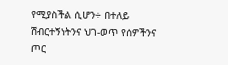የሚያስችል ሲሆን÷ በተለይ ሽብርተኝነትንና ህገ-ወጥ የሰዎችንና ጦር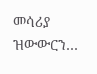መሳሪያ ዝውውርን…